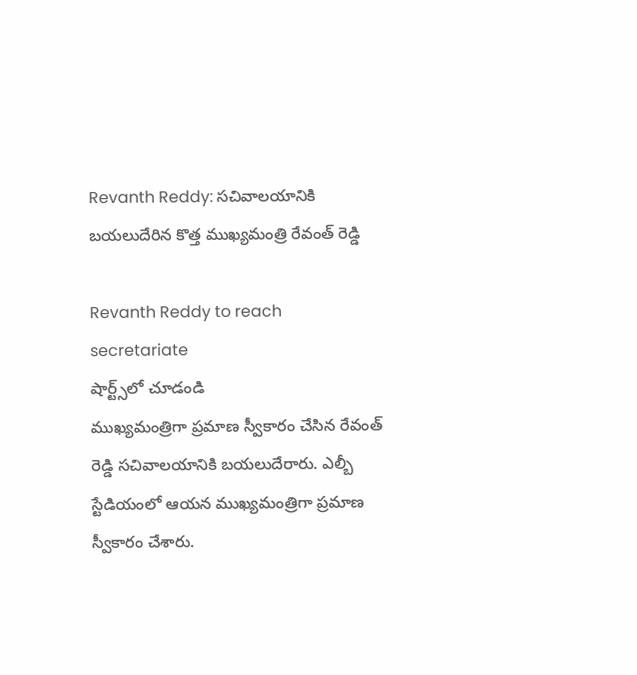Revanth Reddy: సచివాలయానికి బయలుదేరిన కొత్త ముఖ్యమంత్రి రేవంత్ రెడ్డి

Revanth Reddy to reach secretariate
షార్ట్స్‌లో చూడండి
ముఖ్యమంత్రిగా ప్రమాణ స్వీకారం చేసిన రేవంత్ రెడ్డి సచివాలయానికి బయలుదేరారు. ఎల్బీ స్టేడియంలో ఆయన ముఖ్యమంత్రిగా ప్రమాణ స్వీకారం చేశారు.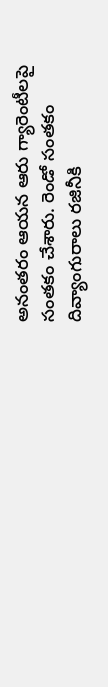అనంతరం ఆయన ఆరు గ్యారెంటీలపై సంతకం చేశారు. రెండో సంతకం దివ్యాంగురాలు రజినీకి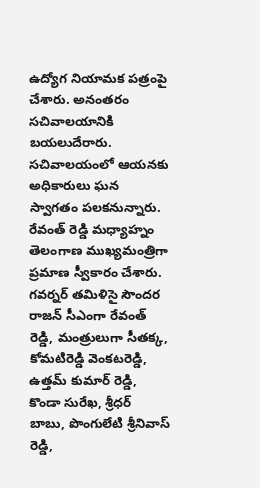ఉద్యోగ నియామక పత్రంపై చేశారు. అనంతరం సచివాలయానికి బయలుదేరారు. సచివాలయంలో ఆయనకు అధికారులు ఘన స్వాగతం పలకనున్నారు. రేవంత్ రెడ్డి మధ్యాహ్నం తెలంగాణ ముఖ్యమంత్రిగా ప్రమాణ స్వీకారం చేశారు. గవర్నర్ తమిళిసై సౌందర రాజన్ సీఎంగా రేవంత్ రెడ్డి, మంత్రులుగా సీతక్క, కోమటిరెడ్డి వెంకటరెడ్డి, ఉత్తమ్ కుమార్ రెడ్డి, కొండా సురేఖ, శ్రీధర్ బాబు, పొంగులేటి శ్రీనివాస్ రెడ్డి,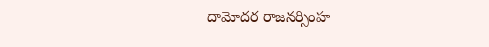దామోదర రాజనర్సింహ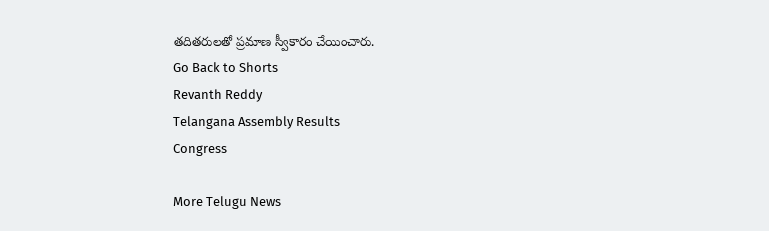తదితరులతో ప్రమాణ స్వీకారం చేయించారు.
Go Back to Shorts
Revanth Reddy
Telangana Assembly Results
Congress

More Telugu News